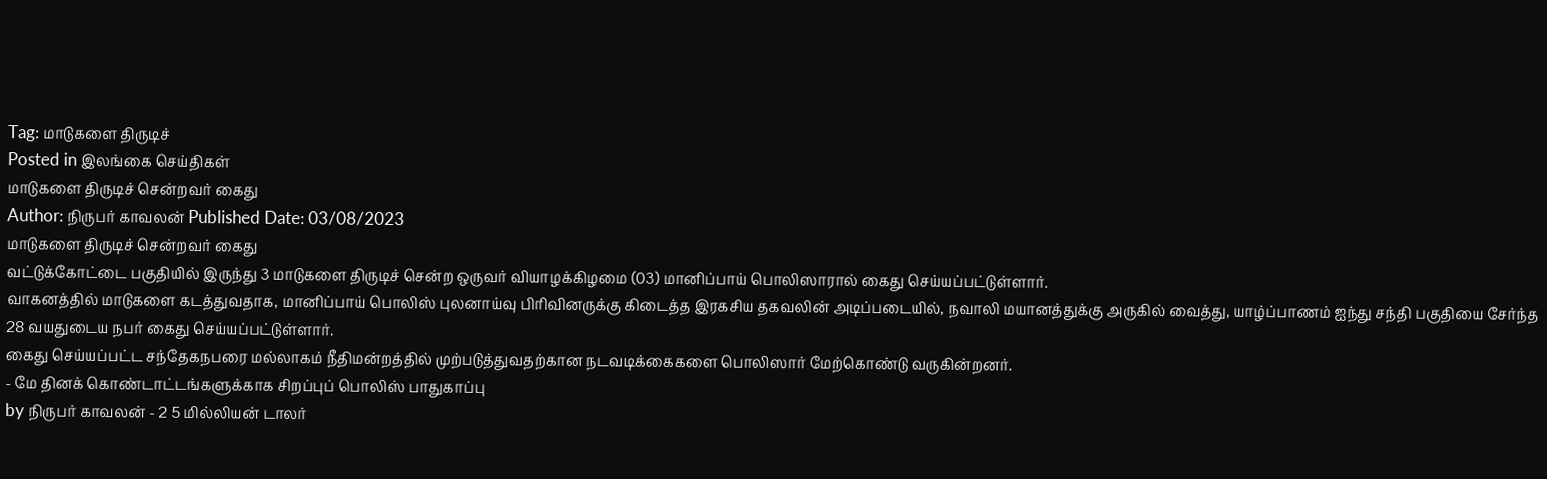Tag: மாடுகளை திருடிச்
Posted in இலங்கை செய்திகள்
மாடுகளை திருடிச் சென்றவர் கைது
Author: நிருபர் காவலன் Published Date: 03/08/2023
மாடுகளை திருடிச் சென்றவர் கைது
வட்டுக்கோட்டை பகுதியில் இருந்து 3 மாடுகளை திருடிச் சென்ற ஒருவர் வியாழக்கிழமை (03) மானிப்பாய் பொலிஸாரால் கைது செய்யப்பட்டுள்ளார்.
வாகனத்தில் மாடுகளை கடத்துவதாக, மானிப்பாய் பொலிஸ் புலனாய்வு பிரிவினருக்கு கிடைத்த இரகசிய தகவலின் அடிப்படையில், நவாலி மயானத்துக்கு அருகில் வைத்து, யாழ்ப்பாணம் ஐந்து சந்தி பகுதியை சேர்ந்த 28 வயதுடைய நபர் கைது செய்யப்பட்டுள்ளார்.
கைது செய்யப்பட்ட சந்தேகநபரை மல்லாகம் நீதிமன்றத்தில் முற்படுத்துவதற்கான நடவடிக்கைகளை பொலிஸார் மேற்கொண்டு வருகின்றனர்.
- மே தினக் கொண்டாட்டங்களுக்காக சிறப்புப் பொலிஸ் பாதுகாப்பு
by நிருபர் காவலன் - 2 5 மில்லியன் டாலர்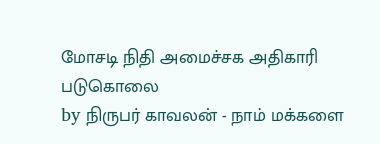மோசடி நிதி அமைச்சக அதிகாரி படுகொலை
by நிருபர் காவலன் - நாம் மக்களை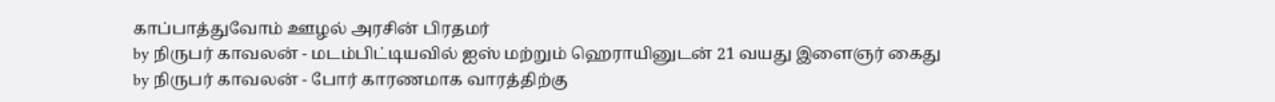காப்பாத்துவோம் ஊழல் அரசின் பிரதமர்
by நிருபர் காவலன் - மடம்பிட்டியவில் ஐஸ் மற்றும் ஹெராயினுடன் 21 வயது இளைஞர் கைது
by நிருபர் காவலன் - போர் காரணமாக வாரத்திற்கு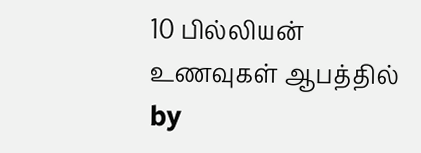10 பில்லியன் உணவுகள் ஆபத்தில்
by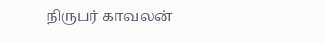நிருபர் காவலன்